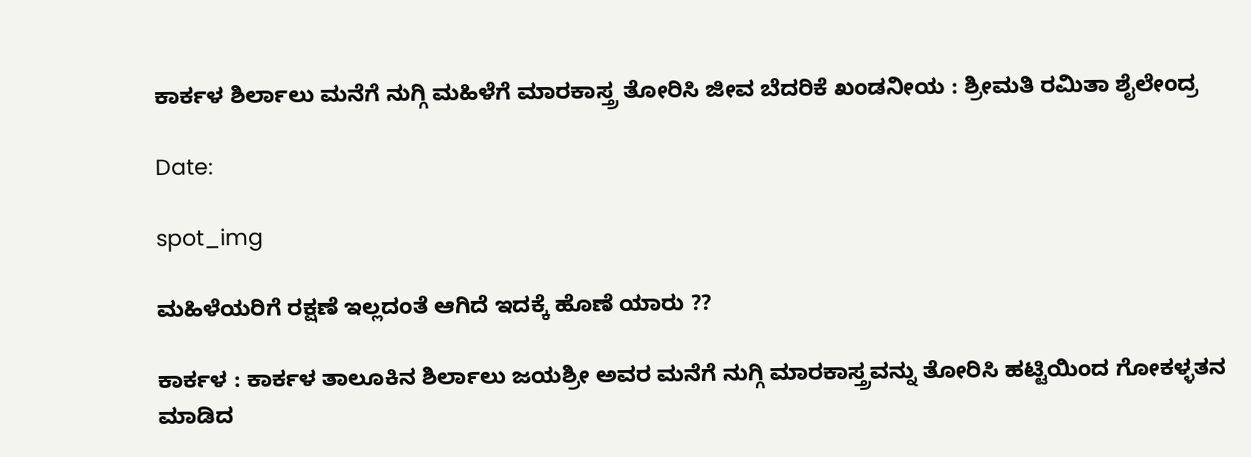ಕಾರ್ಕಳ ಶಿರ್ಲಾಲು ಮನೆಗೆ ನುಗ್ಗಿ ಮಹಿಳೆಗೆ ಮಾರಕಾಸ್ತ್ರ ತೋರಿಸಿ ಜೀವ ಬೆದರಿಕೆ ಖಂಡನೀಯ : ಶ್ರೀಮತಿ ರಮಿತಾ ಶೈಲೇಂದ್ರ

Date:

spot_img

ಮಹಿಳೆಯರಿಗೆ ರಕ್ಷಣೆ ಇಲ್ಲದಂತೆ ಆಗಿದೆ ಇದಕ್ಕೆ ಹೊಣೆ ಯಾರು ??

ಕಾರ್ಕಳ : ಕಾರ್ಕಳ ತಾಲೂಕಿನ ಶಿರ್ಲಾಲು ಜಯಶ್ರೀ ಅವರ ಮನೆಗೆ ನುಗ್ಗಿ ಮಾರಕಾಸ್ತ್ರವನ್ನು ತೋರಿಸಿ ಹಟ್ಟಿಯಿಂದ ಗೋಕಳ್ಳತನ ಮಾಡಿದ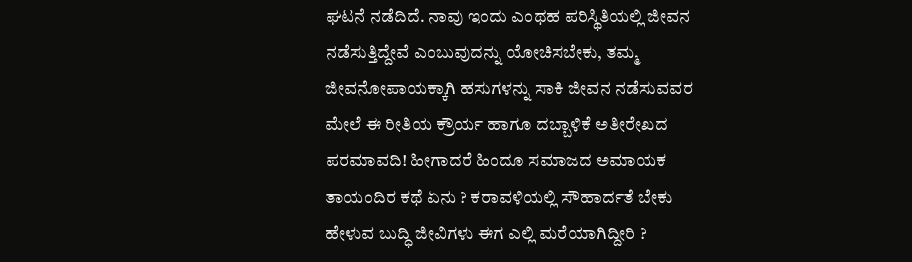ಘಟನೆ ನಡೆದಿದೆ. ನಾವು ಇಂದು ಎಂಥಹ ಪರಿಸ್ಥಿತಿಯಲ್ಲಿ ಜೀವನ ನಡೆಸುತ್ತಿದ್ದೇವೆ ಎಂಬುವುದನ್ನು ಯೋಚಿಸಬೇಕು, ತಮ್ಮ ಜೀವನೋಪಾಯಕ್ಕಾಗಿ ಹಸುಗಳನ್ನು ಸಾಕಿ ಜೀವನ ನಡೆಸುವವರ ಮೇಲೆ ಈ ರೀತಿಯ ಕ್ರೌರ್ಯ ಹಾಗೂ ದಬ್ಬಾಳಿಕೆ ಅತೀರೇಖದ ಪರಮಾವದಿ! ಹೀಗಾದರೆ ಹಿಂದೂ ಸಮಾಜದ ಅಮಾಯಕ ತಾಯಂದಿರ ಕಥೆ ಏನು ? ಕರಾವಳಿಯಲ್ಲಿ ಸೌಹಾರ್ದತೆ ಬೇಕು ಹೇಳುವ ಬುದ್ಧಿ ಜೀವಿಗಳು ಈಗ ಎಲ್ಲಿ ಮರೆಯಾಗಿದ್ದೀರಿ ?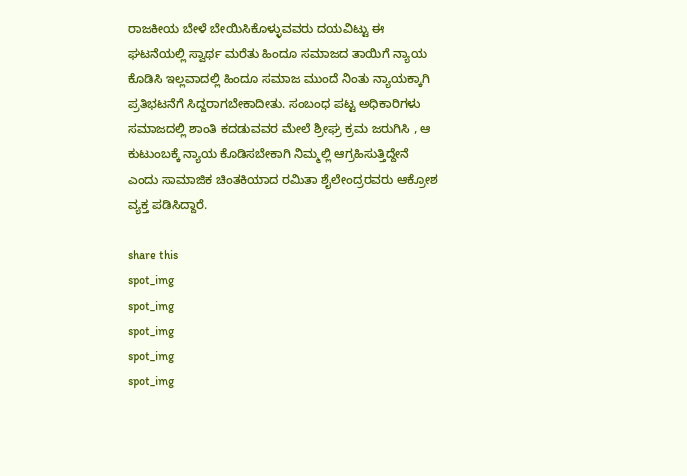ರಾಜಕೀಯ ಬೇಳೆ ಬೇಯಿಸಿಕೊಳ್ಳುವವರು ದಯವಿಟ್ಟು ಈ ಘಟನೆಯಲ್ಲಿ ಸ್ವಾರ್ಥ ಮರೆತು ಹಿಂದೂ ಸಮಾಜದ ತಾಯಿಗೆ ನ್ಯಾಯ ಕೊಡಿಸಿ ಇಲ್ಲವಾದಲ್ಲಿ ಹಿಂದೂ ಸಮಾಜ ಮುಂದೆ ನಿಂತು ನ್ಯಾಯಕ್ಕಾಗಿ ಪ್ರತಿಭಟನೆಗೆ ಸಿದ್ದರಾಗಬೇಕಾದೀತು. ಸಂಬಂಧ ಪಟ್ಟ ಅಧಿಕಾರಿಗಳು ಸಮಾಜದಲ್ಲಿ ಶಾಂತಿ ಕದಡುವವರ ಮೇಲೆ ಶ್ರೀಘ್ರ ಕ್ರಮ ಜರುಗಿಸಿ , ಆ ಕುಟುಂಬಕ್ಕೆ ನ್ಯಾಯ ಕೊಡಿಸಬೇಕಾಗಿ ನಿಮ್ಮಲ್ಲಿ ಆಗ್ರಹಿಸುತ್ತಿದ್ದೇನೆ ಎಂದು ಸಾಮಾಜಿಕ ಚಿಂತಕಿಯಾದ ರಮಿತಾ ಶೈಲೇಂದ್ರರವರು ಆಕ್ರೋಶ ವ್ಯಕ್ತ ಪಡಿಸಿದ್ದಾರೆ.

share this
spot_img
spot_img
spot_img
spot_img
spot_img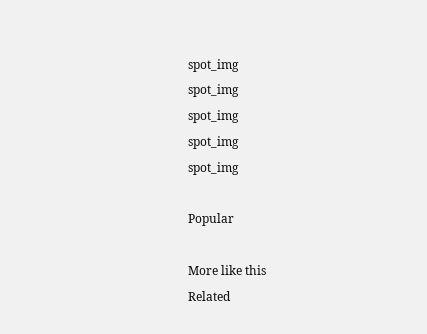spot_img
spot_img
spot_img
spot_img
spot_img

Popular

More like this
Related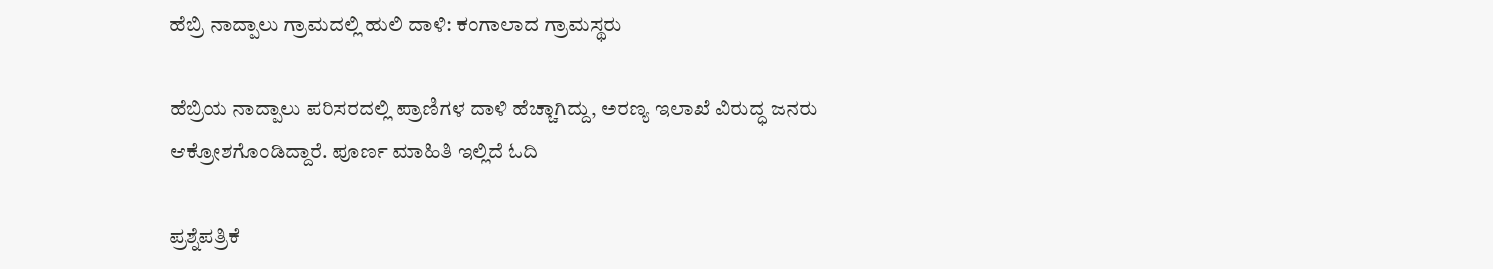ಹೆಬ್ರಿ ನಾದ್ಪಾಲು ಗ್ರಾಮದಲ್ಲಿ ಹುಲಿ ದಾಳಿ: ಕಂಗಾಲಾದ ಗ್ರಾಮಸ್ಥರು

ಹೆಬ್ರಿಯ ನಾದ್ಪಾಲು ಪರಿಸರದಲ್ಲಿ ಪ್ರಾಣಿಗಳ ದಾಳಿ ಹೆಚ್ಚಾಗಿದ್ದು, ಅರಣ್ಯ ಇಲಾಖೆ ವಿರುದ್ಧ ಜನರು ಆಕ್ರೋಶಗೊಂಡಿದ್ದಾರೆ. ಪೂರ್ಣ ಮಾಹಿತಿ ಇಲ್ಲಿದೆ ಓದಿ

ಪ್ರಶ್ನೆಪತ್ರಿಕೆ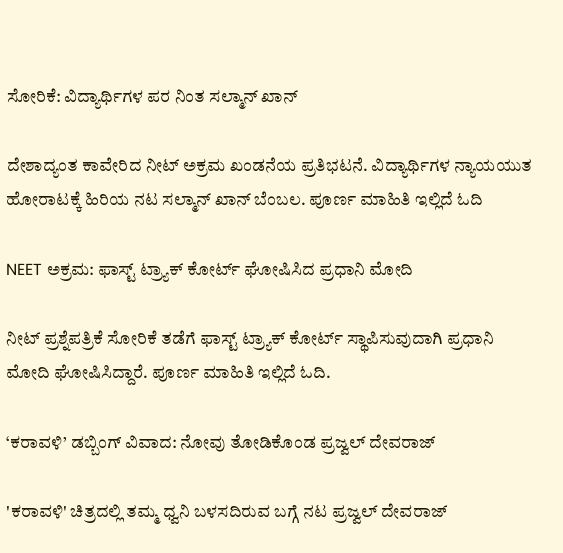ಸೋರಿಕೆ: ವಿದ್ಯಾರ್ಥಿಗಳ ಪರ ನಿಂತ ಸಲ್ಮಾನ್ ಖಾನ್

ದೇಶಾದ್ಯಂತ ಕಾವೇರಿದ ನೀಟ್ ಅಕ್ರಮ ಖಂಡನೆಯ ಪ್ರತಿಭಟನೆ. ವಿದ್ಯಾರ್ಥಿಗಳ ನ್ಯಾಯಯುತ ಹೋರಾಟಕ್ಕೆ ಹಿರಿಯ ನಟ ಸಲ್ಮಾನ್ ಖಾನ್ ಬೆಂಬಲ. ಪೂರ್ಣ ಮಾಹಿತಿ ಇಲ್ಲಿದೆ ಓದಿ

NEET ಅಕ್ರಮ: ಫಾಸ್ಟ್ ಟ್ರ್ಯಾಕ್ ಕೋರ್ಟ್ ಘೋಷಿಸಿದ ಪ್ರಧಾನಿ ಮೋದಿ

ನೀಟ್ ಪ್ರಶ್ನೆಪತ್ರಿಕೆ ಸೋರಿಕೆ ತಡೆಗೆ ಫಾಸ್ಟ್ ಟ್ರ್ಯಾಕ್ ಕೋರ್ಟ್ ಸ್ಥಾಪಿಸುವುದಾಗಿ ಪ್ರಧಾನಿ ಮೋದಿ ಘೋಷಿಸಿದ್ದಾರೆ. ಪೂರ್ಣ ಮಾಹಿತಿ ಇಲ್ಲಿದೆ ಓದಿ.

‘ಕರಾವಳಿ’ ಡಬ್ಬಿಂಗ್ ವಿವಾದ: ನೋವು ತೋಡಿಕೊಂಡ ಪ್ರಜ್ವಲ್ ದೇವರಾಜ್

'ಕರಾವಳಿ' ಚಿತ್ರದಲ್ಲಿ ತಮ್ಮ ಧ್ವನಿ ಬಳಸದಿರುವ ಬಗ್ಗೆ ನಟ ಪ್ರಜ್ವಲ್ ದೇವರಾಜ್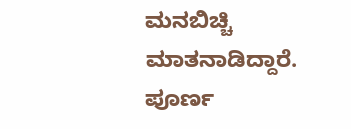ಮನಬಿಚ್ಚಿ ಮಾತನಾಡಿದ್ದಾರೆ. ಪೂರ್ಣ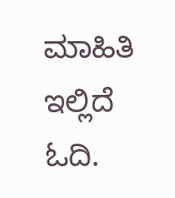ಮಾಹಿತಿ ಇಲ್ಲಿದೆ ಓದಿ.